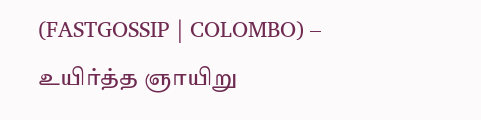(FASTGOSSIP | COLOMBO) – உயிர்த்த ஞாயிறு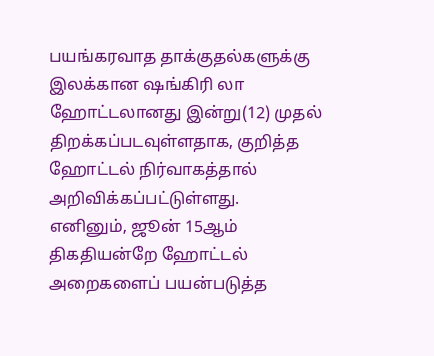பயங்கரவாத தாக்குதல்களுக்கு இலக்கான ஷங்கிரி லா ஹோட்டலானது இன்று(12) முதல் திறக்கப்படவுள்ளதாக, குறித்த ஹோட்டல் நிர்வாகத்தால் அறிவிக்கப்பட்டுள்ளது.
எனினும், ஜூன் 15ஆம் திகதியன்றே ஹோட்டல் அறைகளைப் பயன்படுத்த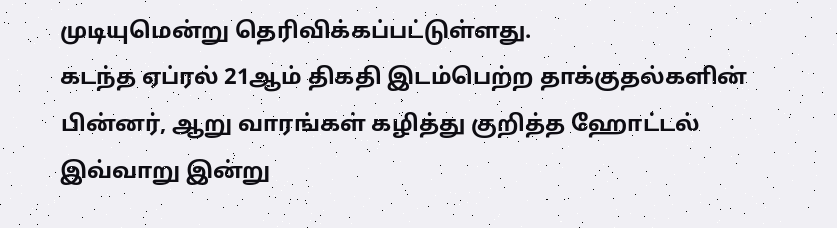முடியுமென்று தெரிவிக்கப்பட்டுள்ளது.
கடந்த ஏப்ரல் 21ஆம் திகதி இடம்பெற்ற தாக்குதல்களின் பின்னர், ஆறு வாரங்கள் கழித்து குறித்த ஹோட்டல் இவ்வாறு இன்று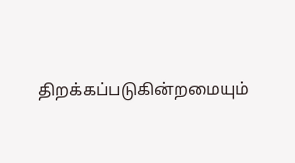திறக்கப்படுகின்றமையும்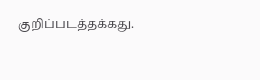குறிப்படத்தக்கது.